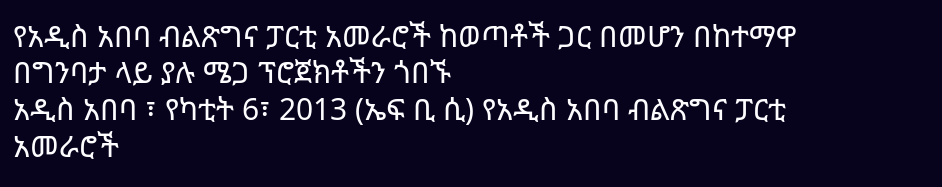የአዲስ አበባ ብልጽግና ፓርቲ አመራሮች ከወጣቶች ጋር በመሆን በከተማዋ በግንባታ ላይ ያሉ ሜጋ ፕሮጀክቶችን ጎበኙ
አዲስ አበባ ፣ የካቲት 6፣ 2013 (ኤፍ ቢ ሲ) የአዲስ አበባ ብልጽግና ፓርቲ አመራሮች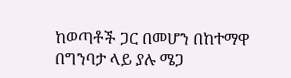ከወጣቶች ጋር በመሆን በከተማዋ በግንባታ ላይ ያሉ ሜጋ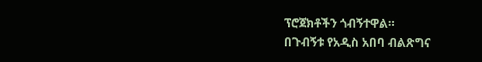ፕሮጀክቶችን ጎብኝተዋል።
በጉብኝቱ የአዲስ አበባ ብልጽግና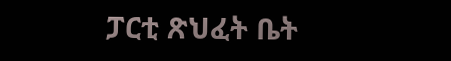ፓርቲ ጽህፈት ቤት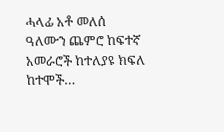ሓላፊ አቶ መለሰ ዓለሙን ጨምሮ ከፍተኛ አመራሮች ከተለያዩ ክፍለ ከተሞች…